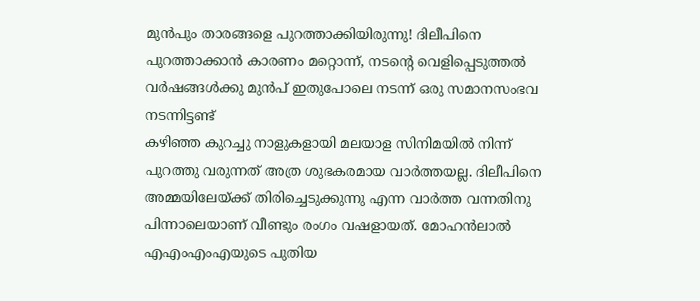മുൻപും താരങ്ങളെ പുറത്താക്കിയിരുന്നു! ദിലീപിനെ പുറത്താക്കാൻ കാരണം മറ്റൊന്ന്, നടന്റെ വെളിപ്പെടുത്തൽ
വർഷങ്ങൾക്കു മുൻപ് ഇതുപോലെ നടന്ന് ഒരു സമാനസംഭവ നടന്നിട്ടണ്ട്
കഴിഞ്ഞ കുറച്ചു നാളുകളായി മലയാള സിനിമയിൽ നിന്ന് പുറത്തു വരുന്നത് അത്ര ശുഭകരമായ വാർത്തയല്ല. ദിലീപിനെ അമ്മയിലേയ്ക്ക് തിരിച്ചെടുക്കുന്നു എന്ന വാർത്ത വന്നതിനു പിന്നാലെയാണ് വീണ്ടും രംഗം വഷളായത്. മോഹൻലാൽ എഎംഎംഎയുടെ പുതിയ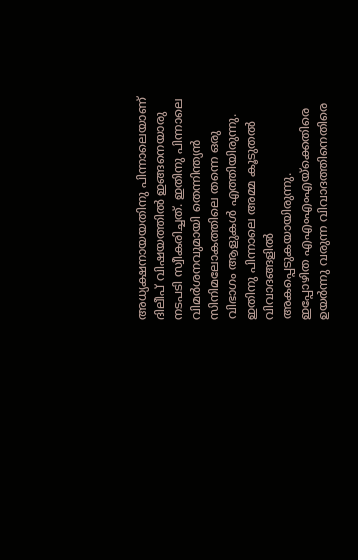അധ്യക്ഷനായയതിനു പിന്നാലെയാണ് ദിലീപ് വിഷയത്തിൽ ഇങ്ങനെയാരു നടപടി സ്വീകരിച്ചത്. ഇതിനു പിന്നാലെ വിമർശനവുമായി തെന്നിന്ത്യൻ സിനിമലോകത്തിലെ തന്നെ ഒരു വിഭാഗം ആളുകൾ എത്തിയിരുന്നു. ഇതിനു പിന്നാലെ അമ്മ കൂടുതൽ വിവാദങ്ങളിൽ അകപ്പെടുകയായിരുന്നു.
ഇപ്പോഴിത എഎംഎംഎയ്ക്കെതിരെ ഉയർന്നു വരുന്ന വിവാദത്തിനെതിരെ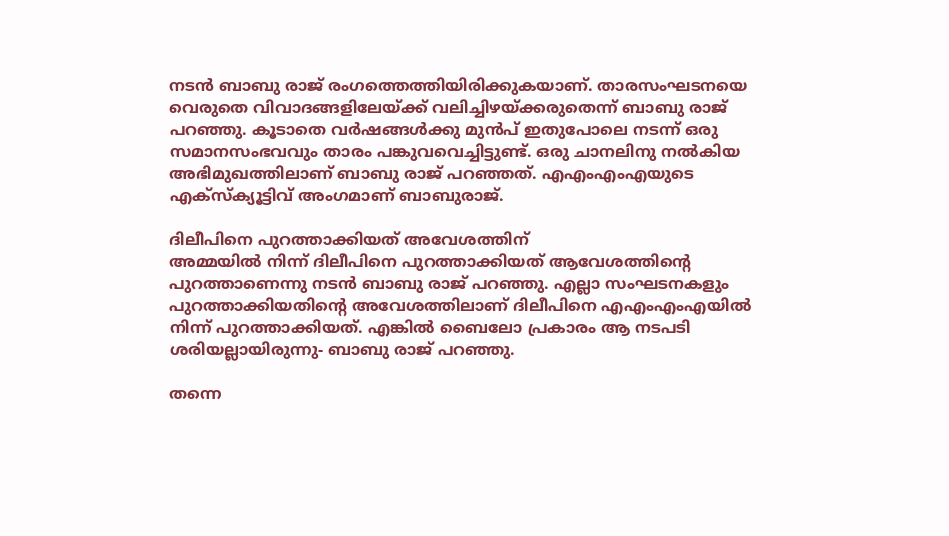നടൻ ബാബു രാജ് രംഗത്തെത്തിയിരിക്കുകയാണ്. താരസംഘടനയെ വെരുതെ വിവാദങ്ങളിലേയ്ക്ക് വലിച്ചിഴയ്ക്കരുതെന്ന് ബാബു രാജ് പറഞ്ഞു. കൂടാതെ വർഷങ്ങൾക്കു മുൻപ് ഇതുപോലെ നടന്ന് ഒരു സമാനസംഭവവും താരം പങ്കുവവെച്ചിട്ടുണ്ട്. ഒരു ചാനലിനു നൽകിയ അഭിമുഖത്തിലാണ് ബാബു രാജ് പറഞ്ഞത്. എഎംഎംഎയുടെ എക്സ്ക്യൂട്ടിവ് അംഗമാണ് ബാബുരാജ്.

ദിലീപിനെ പുറത്താക്കിയത് അവേശത്തിന്
അമ്മയിൽ നിന്ന് ദിലീപിനെ പുറത്താക്കിയത് ആവേശത്തിന്റെ പുറത്താണെന്നു നടൻ ബാബു രാജ് പറഞ്ഞു. എല്ലാ സംഘടനകളും പുറത്താക്കിയതിന്റെ അവേശത്തിലാണ് ദിലീപിനെ എഎംഎംഎയിൽ നിന്ന് പുറത്താക്കിയത്. എങ്കിൽ ബൈലോ പ്രകാരം ആ നടപടി ശരിയല്ലായിരുന്നു- ബാബു രാജ് പറഞ്ഞു.

തന്നെ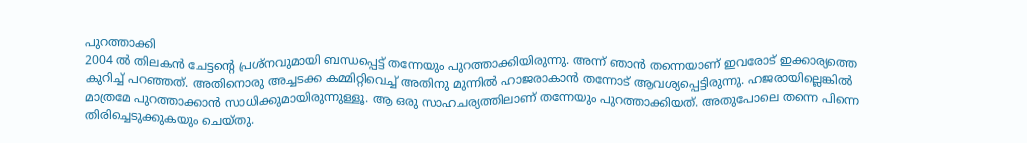പുറത്താക്കി
2004 ൽ തിലകൻ ചേട്ടന്റെ പ്രശ്നവുമായി ബന്ധപ്പെട്ട് തന്നേയും പുറത്താക്കിയിരുന്നു. അന്ന് ഞാൻ തന്നെയാണ് ഇവരോട് ഇക്കാര്യത്തെ കുറിച്ച് പറഞ്ഞത്. അതിനൊരു അച്ചടക്ക കമ്മിറ്റിവെച്ച് അതിനു മുന്നിൽ ഹാജരാകാൻ തന്നോട് ആവശ്യപ്പെട്ടിരുന്നു. ഹജരായില്ലെങ്കിൽ മാത്രമേ പുറത്താക്കാൻ സാധിക്കുമായിരുന്നുള്ളൂ. ആ ഒരു സാഹചര്യത്തിലാണ് തന്നേയും പുറത്താക്കിയത്. അതുപോലെ തന്നെ പിന്നെ തിരിച്ചെടുക്കുകയും ചെയ്തു.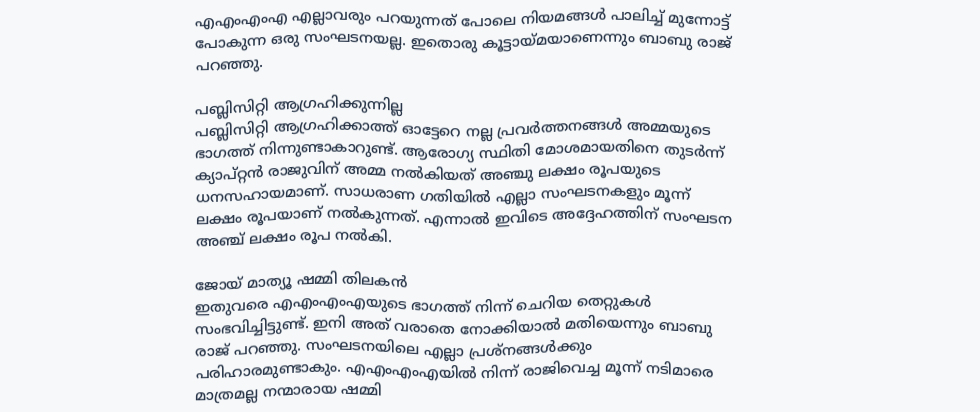എഎംഎംഎ എല്ലാവരും പറയുന്നത് പോലെ നിയമങ്ങൾ പാലിച്ച് മുന്നോട്ട് പോകുന്ന ഒരു സംഘടനയല്ല. ഇതൊരു കൂട്ടായ്മയാണെന്നും ബാബു രാജ് പറഞ്ഞു.

പബ്ലിസിറ്റി ആഗ്രഹിക്കുന്നില്ല
പബ്ലിസിറ്റി ആഗ്രഹിക്കാത്ത് ഓട്ടേറെ നല്ല പ്രവർത്തനങ്ങൾ അമ്മയുടെ ഭാഗത്ത് നിന്നുണ്ടാകാറുണ്ട്. ആരോഗ്യ സ്ഥിതി മോശമായതിനെ തുടർന്ന് ക്യാപ്റ്റൻ രാജുവിന് അമ്മ നൽകിയത് അഞ്ചു ലക്ഷം രൂപയുടെ ധനസഹായമാണ്. സാധരാണ ഗതിയിൽ എല്ലാ സംഘടനകളും മൂന്ന് ലക്ഷം രൂപയാണ് നൽകുന്നത്. എന്നാൽ ഇവിടെ അദ്ദേഹത്തിന് സംഘടന അഞ്ച് ലക്ഷം രൂപ നൽകി.

ജോയ് മാത്യൂ ഷമ്മി തിലകൻ
ഇതുവരെ എഎംഎംഎയുടെ ഭാഗത്ത് നിന്ന് ചെറിയ തെറ്റുകൾ സംഭവിച്ചിട്ടുണ്ട്. ഇനി അത് വരാതെ നോക്കിയാൽ മതിയെന്നും ബാബു രാജ് പറഞ്ഞു. സംഘടനയിലെ എല്ലാ പ്രശ്നങ്ങൾക്കും പരിഹാരമുണ്ടാകും. എഎംഎംഎയിൽ നിന്ന് രാജിവെച്ച മൂന്ന് നടിമാരെ മാത്രമല്ല നന്മാരായ ഷമ്മി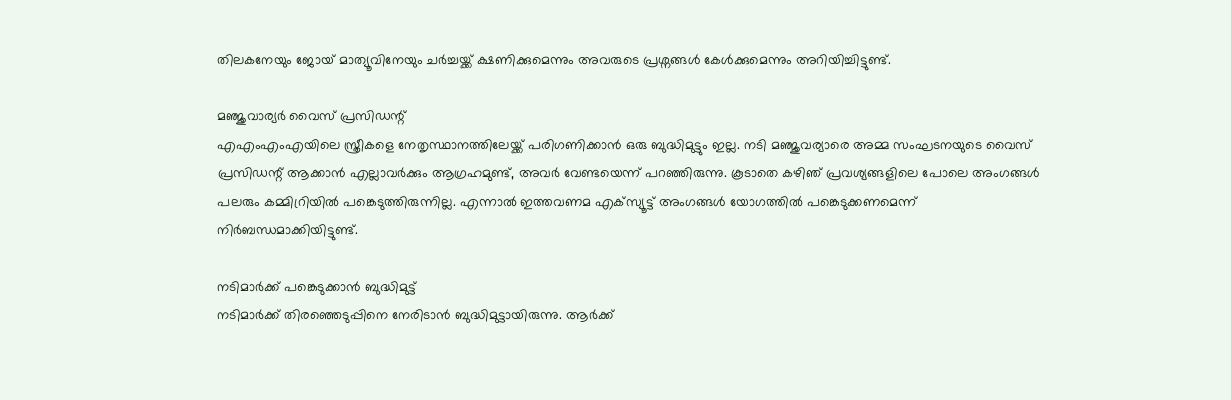തിലകനേയും ജോയ് മാത്യൂവിനേയും ചർച്ചയ്ക്ക് ക്ഷണിക്കുമെന്നും അവരുടെ പ്രശ്നങ്ങൾ കേൾക്കുമെന്നും അറിയിച്ചിട്ടുണ്ട്.

മഞ്ജുവാര്യർ വൈസ് പ്രസിഡന്റ്
എഎംഎംഎയിലെ സ്ത്രീകളെ നേതൃസ്ഥാനത്തിലേയ്ക്ക് പരിഗണിക്കാൻ ഒരു ബുദ്ധിമുട്ടും ഇല്ല. നടി മഞ്ജുവര്യാരെ അമ്മ സംഘടനയുടെ വൈസ് പ്രസിഡന്റ് ആക്കാൻ എല്ലാവർക്കും ആഗ്രഹമുണ്ട്, അവർ വേണ്ടയെന്ന് പറഞ്ഞിരുന്നു. കൂടാതെ കഴിഞ് പ്രവശ്യങ്ങളിലെ പോലെ അംഗങ്ങൾ പലരും കമ്മിറ്രിയിൽ പങ്കെടുത്തിരുന്നില്ല. എന്നാൽ ഇത്തവണമ എക്സ്യൂട്ട് അംഗങ്ങൾ യോഗത്തിൽ പങ്കെടുക്കണമെന്ന് നിർബന്ധമാക്കിയിട്ടുണ്ട്.

നടിമാർക്ക് പങ്കെടുക്കാൻ ബുദ്ധിമുട്ട്
നടിമാർക്ക് തിരഞ്ഞെടുപ്പിനെ നേരിടാൻ ബുദ്ധിമുട്ടായിരുന്നു. ആർക്ക്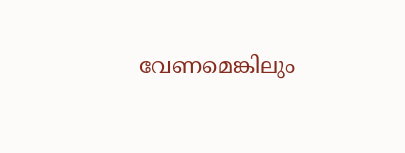വേണമെങ്കിലും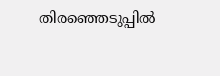തിരഞ്ഞെടുപ്പിൽ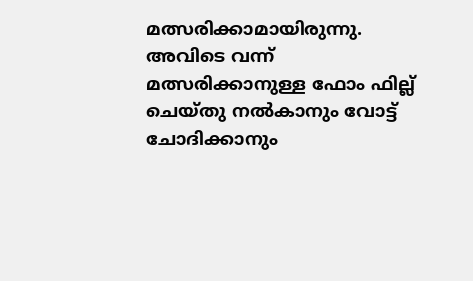മത്സരിക്കാമായിരുന്നു. അവിടെ വന്ന് മത്സരിക്കാനുള്ള ഫോം ഫില്ല് ചെയ്തു നൽകാനും വോട്ട് ചോദിക്കാനും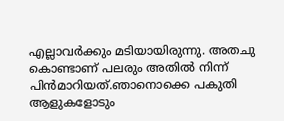എല്ലാവർക്കും മടിയായിരുന്നു. അതചു കൊണ്ടാണ് പലരും അതിൽ നിന്ന് പിൻമാറിയത്.ഞാനൊക്കെ പകുതി ആളുകളോടും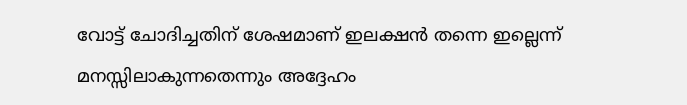വോട്ട് ചോദിച്ചതിന് ശേഷമാണ് ഇലക്ഷൻ തന്നെ ഇല്ലെന്ന് മനസ്സിലാകുന്നതെന്നും അദ്ദേഹം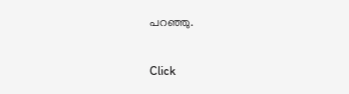പറഞ്ഞു.


Click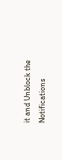it and Unblock the Notifications